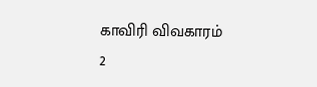காவிரி விவகாரம் 2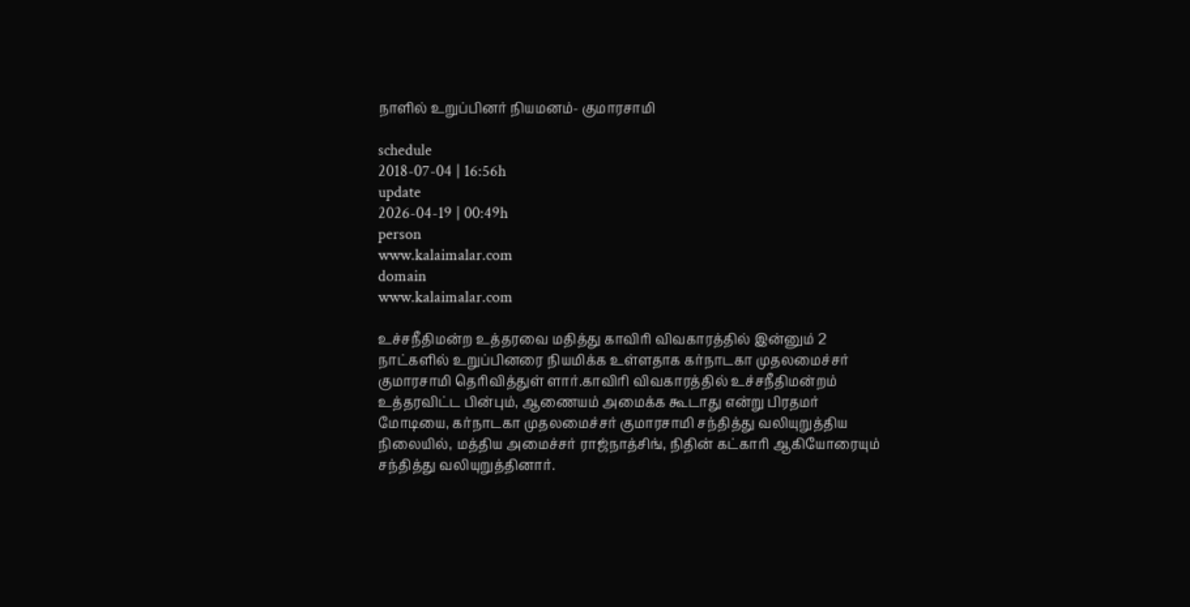நாளில் உறுப்பினர் நியமனம்- குமாரசாமி

schedule
2018-07-04 | 16:56h
update
2026-04-19 | 00:49h
person
www.kalaimalar.com
domain
www.kalaimalar.com

உச்சநீதிமன்ற உத்தரவை மதித்து காவிரி விவகாரத்தில் இன்னும் 2 நாட்களில் உறுப்பினரை நியமிக்க உள்ளதாக கர்நாடகா முதலமைச்சர் குமாரசாமி தெரிவித்துள் ளார்.காவிரி விவகாரத்தில் உச்சநீதிமன்றம் உத்தரவிட்ட பின்பும், ஆணையம் அமைக்க கூடாது என்று பிரதமர் மோடியை, கர்நாடகா முதலமைச்சர் குமாரசாமி சந்தித்து வலியுறுத்திய நிலையில், மத்திய அமைச்சர் ராஜ்நாத்சிங், நிதின் கட்காரி ஆகியோரையும் சந்தித்து வலியுறுத்தினார்.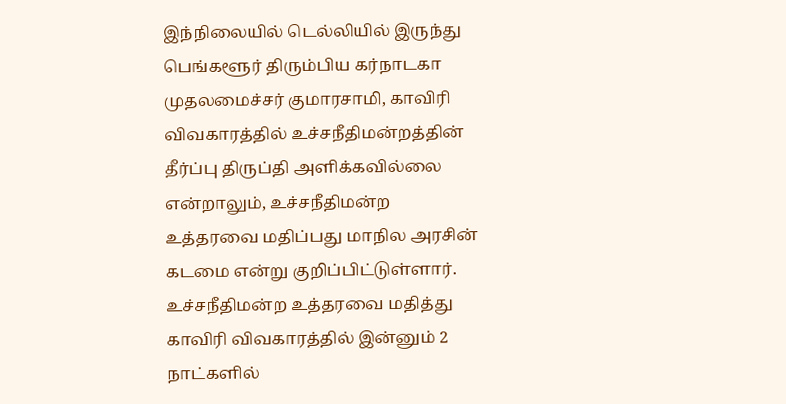இந்நிலையில் டெல்லியில் இருந்து பெங்களூர் திரும்பிய கர்நாடகா முதலமைச்சர் குமாரசாமி, காவிரி விவகாரத்தில் உச்சநீதிமன்றத்தின் தீர்ப்பு திருப்தி அளிக்கவில்லை என்றாலும், உச்சநீதிமன்ற உத்தரவை மதிப்பது மாநில அரசின் கடமை என்று குறிப்பிட்டுள்ளார். உச்சநீதிமன்ற உத்தரவை மதித்து காவிரி விவகாரத்தில் இன்னும் 2 நாட்களில்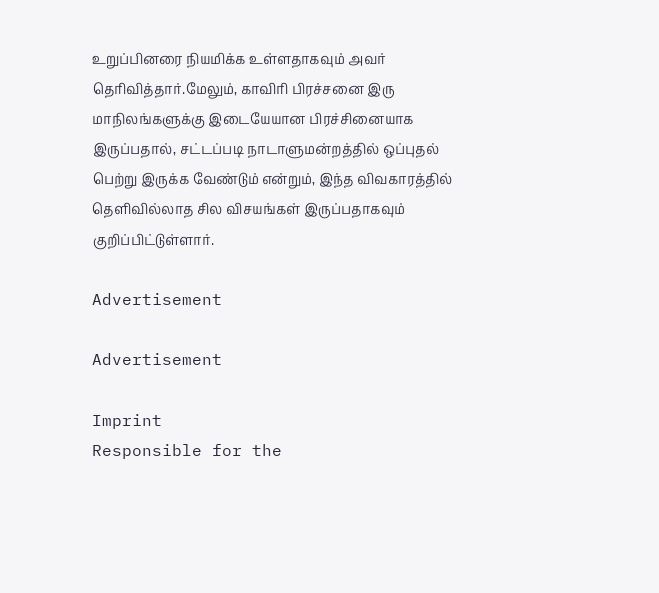உறுப்பினரை நியமிக்க உள்ளதாகவும் அவர் தெரிவித்தார்.மேலும், காவிரி பிரச்சனை இரு மாநிலங்களுக்கு இடையேயான பிரச்சினையாக இருப்பதால், சட்டப்படி நாடாளுமன்றத்தில் ஒப்புதல் பெற்று இருக்க வேண்டும் என்றும், இந்த விவகாரத்தில் தெளிவில்லாத சில விசயங்கள் இருப்பதாகவும் குறிப்பிட்டுள்ளார்.

Advertisement

Advertisement

Imprint
Responsible for the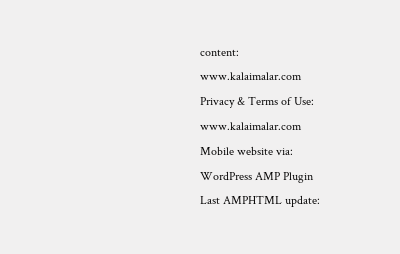content:
www.kalaimalar.com
Privacy & Terms of Use:
www.kalaimalar.com
Mobile website via:
WordPress AMP Plugin
Last AMPHTML update: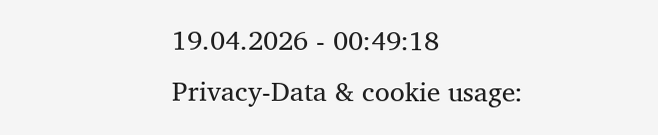19.04.2026 - 00:49:18
Privacy-Data & cookie usage: